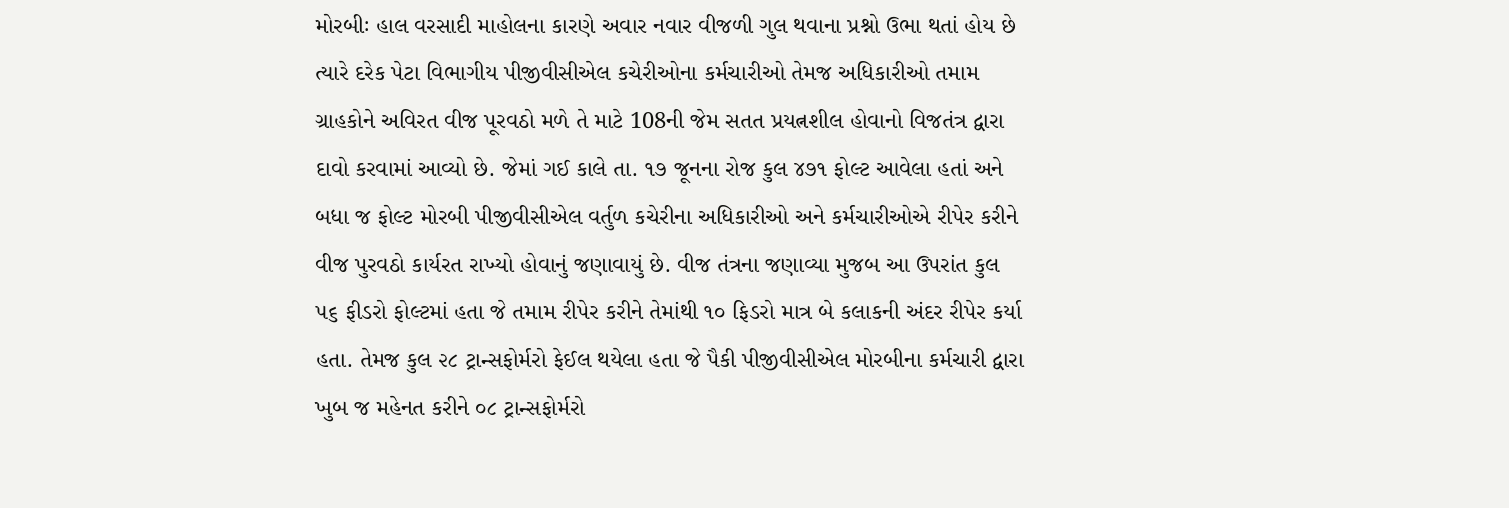મોરબીઃ હાલ વરસાદી માહોલના કારણે અવાર નવાર વીજળી ગુલ થવાના પ્રશ્નો ઉભા થતાં હોય છે ત્યારે દરેક પેટા વિભાગીય પીજીવીસીએલ કચેરીઓના કર્મચારીઓ તેમજ અધિકારીઓ તમામ ગ્રાહકોને અવિરત વીજ પૂરવઠો મળે તે માટે 108ની જેમ સતત પ્રયત્નશીલ હોવાનો વિજતંત્ર દ્વારા દાવો કરવામાં આવ્યો છે. જેમાં ગઈ કાલે તા. ૧૭ જૂનના રોજ કુલ ૪૭૧ ફોલ્ટ આવેલા હતાં અને બધા જ ફોલ્ટ મોરબી પીજીવીસીએલ વર્તુળ કચેરીના અધિકારીઓ અને કર્મચારીઓએ રીપેર કરીને વીજ પુરવઠો કાર્યરત રાખ્યો હોવાનું જણાવાયું છે. વીજ તંત્રના જણાવ્યા મુજબ આ ઉપરાંત કુલ ૫૬ ફીડરો ફોલ્ટમાં હતા જે તમામ રીપેર કરીને તેમાંથી ૧૦ ફિડરો માત્ર બે કલાકની અંદર રીપેર કર્યા હતા. તેમજ કુલ ૨૮ ટ્રાન્સફોર્મરો ફેઈલ થયેલા હતા જે પૈકી પીજીવીસીએલ મોરબીના કર્મચારી દ્વારા ખુબ જ મહેનત કરીને ૦૮ ટ્રાન્સફોર્મરો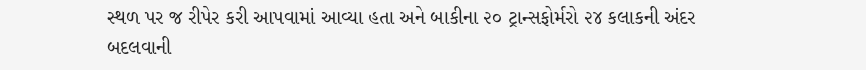સ્થળ પર જ રીપેર કરી આપવામાં આવ્યા હતા અને બાકીના ૨૦ ટ્રાન્સફોર્મરો ૨૪ કલાકની અંદર બદલવાની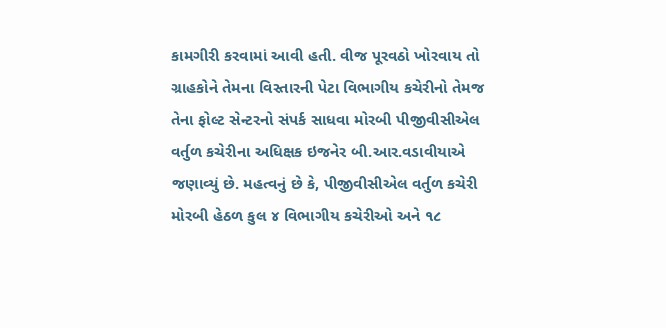કામગીરી કરવામાં આવી હતી. વીજ પૂરવઠો ખોરવાય તો ગ્રાહકોને તેમના વિસ્તારની પેટા વિભાગીય કચેરીનો તેમજ તેના ફોલ્ટ સેન્ટરનો સંપર્ક સાધવા મોરબી પીજીવીસીએલ વર્તુળ કચેરીના અધિક્ષક ઇજનેર બી.આર.વડાવીયાએ જણાવ્યું છે. મહત્વનું છે કે, પીજીવીસીએલ વર્તુળ કચેરી મોરબી હેઠળ કુલ ૪ વિભાગીય કચેરીઓ અને ૧૮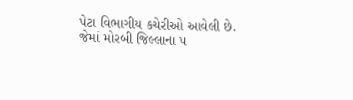પેટા વિભાગીય કચેરીઓ આવેલી છે. જેમાં મોરબી જિલ્લાના ૫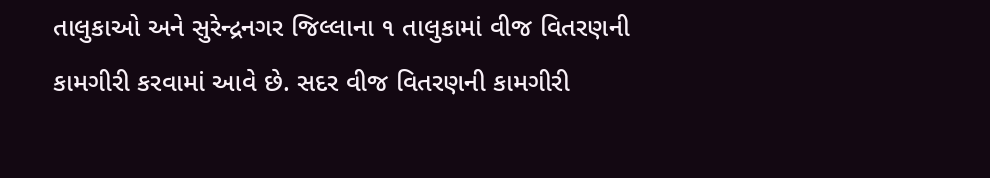તાલુકાઓ અને સુરેન્દ્રનગર જિલ્લાના ૧ તાલુકામાં વીજ વિતરણની કામગીરી કરવામાં આવે છે. સદર વીજ વિતરણની કામગીરી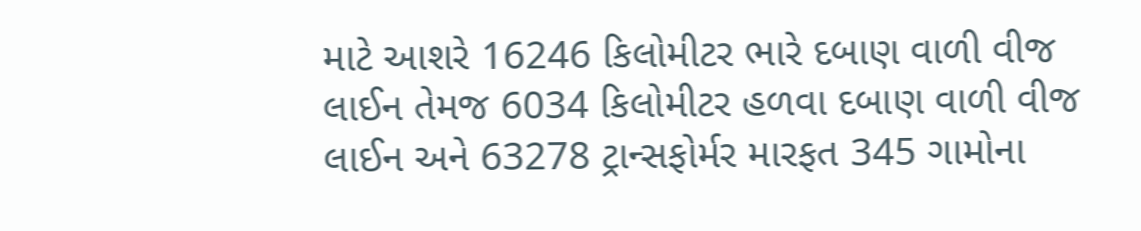માટે આશરે 16246 કિલોમીટર ભારે દબાણ વાળી વીજ લાઈન તેમજ 6034 કિલોમીટર હળવા દબાણ વાળી વીજ લાઈન અને 63278 ટ્રાન્સફોર્મર મારફત 345 ગામોના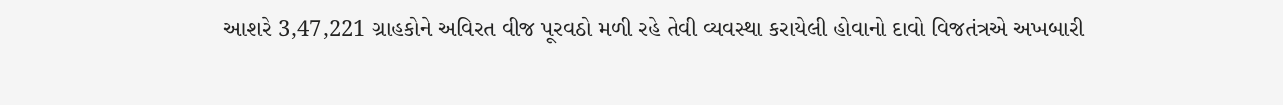આશરે 3,47,221 ગ્રાહકોને અવિરત વીજ પૂરવઠો મળી રહે તેવી વ્યવસ્થા કરાયેલી હોવાનો દાવો વિજતંત્રએ અખબારી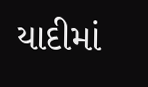યાદીમાં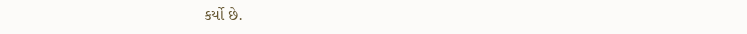કર્યો છે.